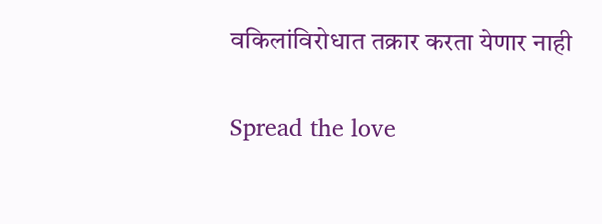वकिलांविरोधात तक्रार करता येणार नाही

Spread the love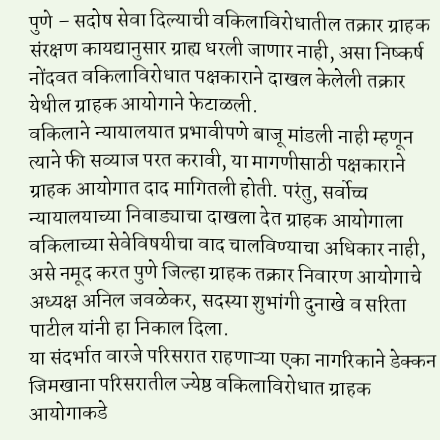पुणे – सदोष सेवा दिल्याची वकिलाविरोधातील तक्रार ग्राहक संरक्षण कायद्यानुसार ग्राह्य धरली जाणार नाही, असा निष्कर्ष नोंदवत वकिलाविरोधात पक्षकाराने दाखल केलेली तक्रार येथील ग्राहक आयोगाने फेटाळली.
वकिलाने न्यायालयात प्रभावीपणे बाजू मांडली नाही म्हणून त्याने फी सव्याज परत करावी, या मागणीसाठी पक्षकाराने ग्राहक आयोगात दाद मागितली होती. परंतु, सर्वोच्च न्यायालयाच्या निवाड्याचा दाखला देत ग्राहक आयोगाला वकिलाच्या सेवेविषयीचा वाद चालविण्याचा अधिकार नाही, असे नमूद करत पुणे जिल्हा ग्राहक तक्रार निवारण आयोगाचे अध्यक्ष अनिल जवळेकर, सदस्या शुभांगी दुनाखे व सरिता पाटील यांनी हा निकाल दिला.
या संदर्भात वारजे परिसरात राहणाऱ्या एका नागरिकाने डेक्कन जिमखाना परिसरातील ज्येष्ठ वकिलाविरोधात ग्राहक आयोगाकडे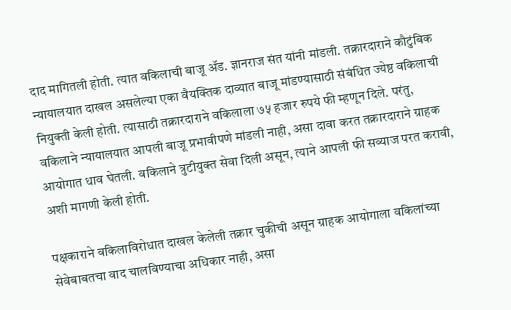दाद मागितली होती. त्यात वकिलाची बाजू ॲड. ज्ञानराज संत यांनी मांडली. तक्रारदाराने कौटुंबिक न्यायालयात दाखल असलेल्या एका वैयक्तिक दाव्यात बाजू मांडण्यासाठी संबंधित ज्येष्ठ वकिलाची नियुक्ती केली होती. त्यासाठी तक्रारदाराने वकिलाला ७५ हजार रुपये फी म्हणून दिले. परंतु, वकिलाने न्यायालयात आपली बाजू प्रभावीपणे मांडली नाही, असा दावा करत तक्रारदाराने ग्राहक आयोगात धाव घेतली. वकिलाने त्रुटीयुक्त सेवा दिली असून, त्याने आपली फी सव्याज परत करावी, अशी मागणी केली होती.

पक्षकाराने वकिलाविरोधात दाखल केलेली तक्रार चुकीची असून ग्राहक आयोगाला वकिलांच्या सेवेबाबतचा वाद चालविण्याचा अधिकार नाही, असा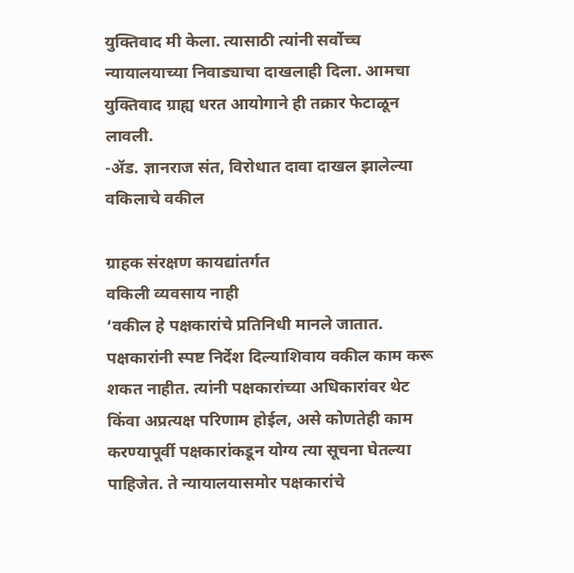युक्तिवाद मी केला. त्यासाठी त्यांनी सर्वोच्च न्यायालयाच्या निवाड्याचा दाखलाही दिला. आमचा युक्तिवाद ग्राह्य धरत आयोगाने ही तक्रार फेटाळून लावली.
-ॲड. ज्ञानराज संत, विरोधात दावा दाखल झालेल्या वकिलाचे वकील

ग्राहक संरक्षण कायद्यांतर्गत
वकिली व्यवसाय नाही
‘वकील हे पक्षकारांचे प्रतिनिधी मानले जातात. पक्षकारांनी स्पष्ट निर्देश दिल्याशिवाय वकील काम करू शकत नाहीत. त्यांनी पक्षकारांच्या अधिकारांवर थेट किंवा अप्रत्यक्ष परिणाम होईल, असे कोणतेही काम करण्यापूर्वी पक्षकारांकडून योग्य त्या सूचना घेतल्या पाहिजेत. ते न्यायालयासमोर पक्षकारांचे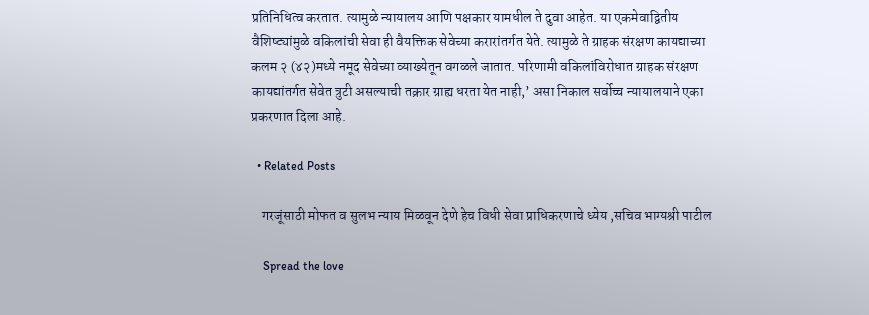प्रतिनिधित्व करतात. त्यामुळे न्यायालय आणि पक्षकार यामधील ते दुवा आहेत. या एकमेवाद्वितीय वैशिष्ट्यांमुळे वकिलांची सेवा ही वैयक्तिक सेवेच्या करारांतर्गत येते. त्यामुळे ते ग्राहक संरक्षण कायद्याच्या कलम २ (४२)मध्ये नमूद सेवेच्या व्याख्येतून वगळले जातात. परिणामी वकिलांविरोधात ग्राहक संरक्षण कायद्यांतर्गत सेवेत त्रुटी असल्याची तक्रार ग्राह्य धरता येत नाही,’ असा निकाल सर्वोच्च न्यायालयाने एका प्रकरणात दिला आहे.

  • Related Posts

    गरजूंसाठी मोफत व सुलभ न्याय मिळवून देणे हेच विधी सेवा प्राधिकरणाचे ध्येय ,सचिव भाग्यश्री पाटील

    Spread the love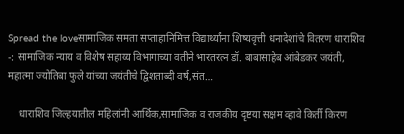Spread the loveसामाजिक समता सप्ताहानिमित्त विद्यार्थ्यांना शिष्यवृत्ती धनादेशांचे वितरण धाराशिव -: सामाजिक न्याय व विशेष सहाय्य विभागाच्या वतीने भारतरत्न डॉ. बाबासाहेब आंबेडकर जयंती, महात्मा ज्योतिबा फुले यांच्या जयंतीचे द्विशताब्दी वर्ष,संत…

    धाराशिव जिल्हयातील महिलांनी आर्थिक,सामाजिक व राजकीय दृष्टया सक्षम व्हावे किर्ती किरण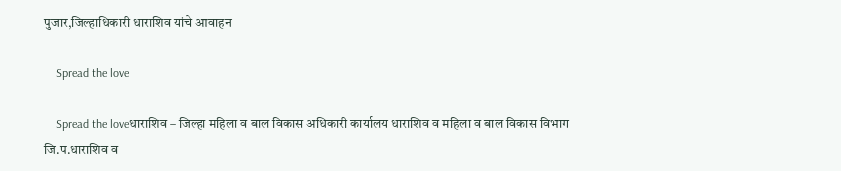पुजार,जिल्हाधिकारी धाराशिव यांचे आवाहन

    Spread the love

    Spread the loveधाराशिव – जिल्हा महिला व बाल विकास अधिकारी कार्यालय धाराशिव व महिला व बाल विकास विभाग जि.प.धाराशिव व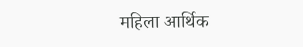महिला आर्थिक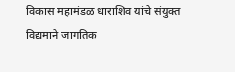विकास महामंडळ धाराशिव यांचे संयुक्त विद्यमाने जागतिक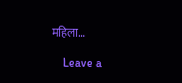महिला…

    Leave a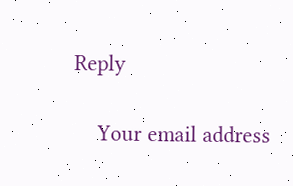Reply

    Your email address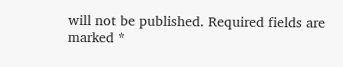will not be published. Required fields are marked *